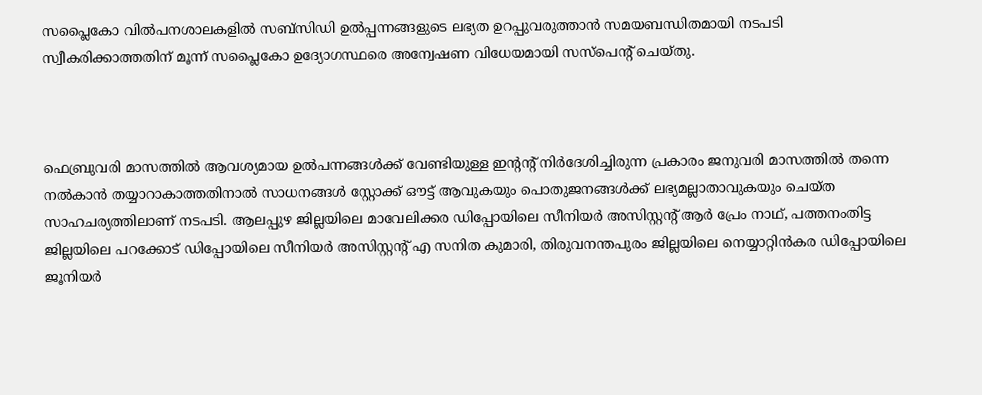സപ്ലൈകോ വില്‍പനശാലകളില്‍ സബ്സിഡി ഉല്‍പ്പന്നങ്ങളുടെ ലഭ്യത ഉറപ്പുവരുത്താന്‍ സമയബന്ധിതമായി നടപടി സ്വീകരിക്കാത്തതിന് മൂന്ന് സപ്ലൈകോ ഉദ്യോഗസ്ഥരെ അന്വേഷണ വിധേയമായി സസ്പെന്റ് ചെയ്തു.



ഫെബ്രുവരി മാസത്തില്‍ ആവശ്യമായ ഉല്‍പന്നങ്ങള്‍ക്ക് വേണ്ടിയുള്ള ഇന്റന്റ് നിര്‍ദേശിച്ചിരുന്ന പ്രകാരം ജനുവരി മാസത്തില്‍ തന്നെ നല്‍കാന്‍ തയ്യാറാകാത്തതിനാല്‍ സാധനങ്ങള്‍ സ്റ്റോക്ക് ഔട്ട് ആവുകയും പൊതുജനങ്ങള്‍ക്ക് ലഭ്യമല്ലാതാവുകയും ചെയ്ത സാഹചര്യത്തിലാണ് നടപടി. ആലപ്പുഴ ജില്ലയിലെ മാവേലിക്കര ഡിപ്പോയിലെ സീനിയര്‍ അസിസ്റ്റന്റ് ആര്‍ പ്രേം നാഥ്, പത്തനംതിട്ട ജില്ലയിലെ പറക്കോട് ഡിപ്പോയിലെ സീനിയര്‍ അസിസ്റ്റന്റ് എ സനിത കുമാരി, തിരുവനന്തപുരം ജില്ലയിലെ നെയ്യാറ്റിന്‍കര ഡിപ്പോയിലെ ജൂനിയര്‍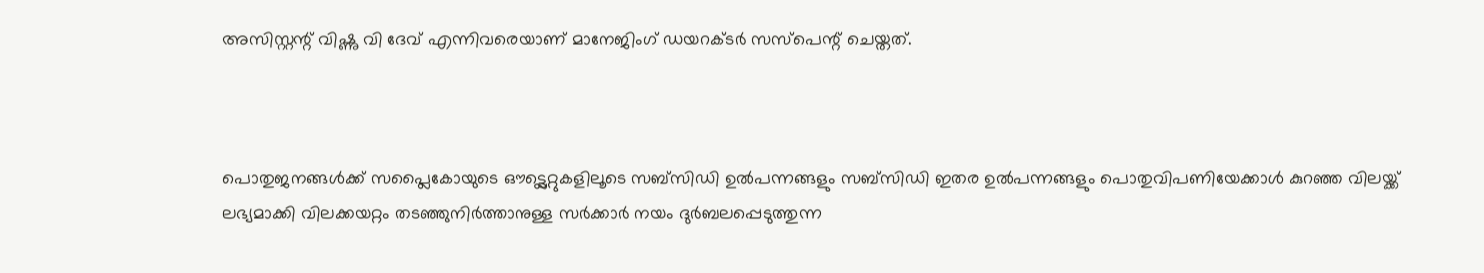അസിസ്റ്റന്റ് വിഷ്ണു വി ദേവ് എന്നിവരെയാണ് മാനേജിംഗ് ഡയറക്ടര്‍ സസ്പെന്റ് ചെയ്തത്.



പൊതുജനങ്ങള്‍ക്ക് സപ്ലൈകോയുടെ ഔട്ട്ലെറ്റുകളിലൂടെ സബ്സിഡി ഉല്‍പന്നങ്ങളും സബ്സിഡി ഇതര ഉല്‍പന്നങ്ങളും പൊതുവിപണിയേക്കാള്‍ കുറഞ്ഞ വിലയ്ക്ക് ലഭ്യമാക്കി വിലക്കയറ്റം തടഞ്ഞുനിര്‍ത്താനുള്ള സര്‍ക്കാര്‍ നയം ദുര്‍ബലപ്പെടുത്തുന്ന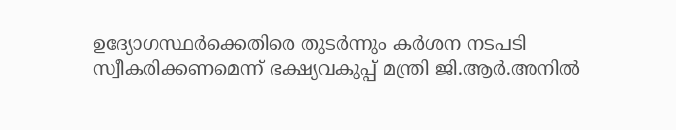ഉദ്യോഗസ്ഥര്‍ക്കെതിരെ തുടര്‍ന്നും കര്‍ശന നടപടി സ്വീകരിക്കണമെന്ന് ഭക്ഷ്യവകുപ്പ് മന്ത്രി ജി.ആര്‍.അനില്‍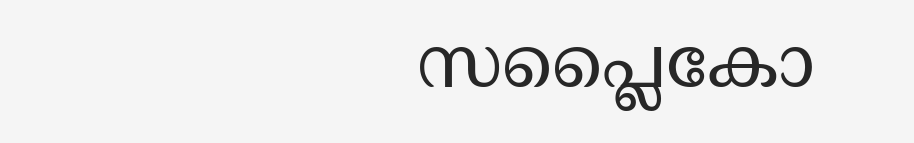സപ്ലൈകോ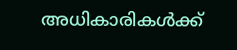അധികാരികള്‍ക്ക്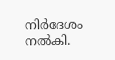നിര്‍ദേശം നല്‍കി.